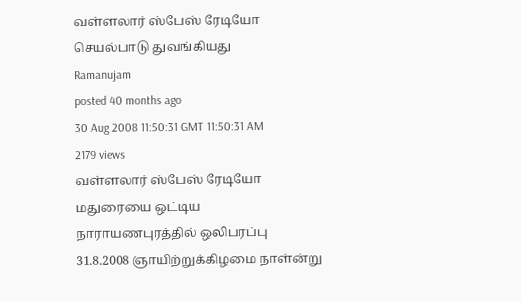வள்ளலார் ஸ்பேஸ் ரேடியோ செயல்பாடு துவங்கியது
Ramanujam
posted 40 months ago
30 Aug 2008 11:50:31 GMT 11:50:31 AM
2179 views
வள்ளலார் ஸ்பேஸ் ரேடியோ மதுரையை ஒட்டிய நாராயணபுரத்தில் ஒலிபரப்பு
31.8.2008 ஞாயிற்றுக்கிழமை நாள்ன்று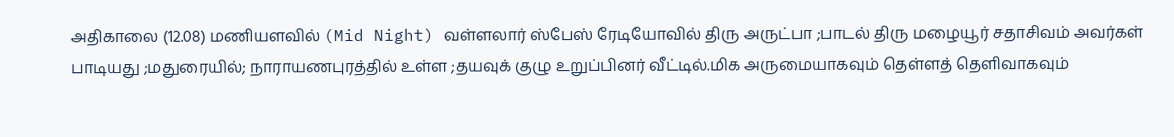அதிகாலை (12.08) மணியளவில் (Mid Night) வள்ளலார் ஸ்பேஸ் ரேடியோவில் திரு அருட்பா ;பாடல் திரு மழையூர் சதாசிவம் அவர்கள் பாடியது ;மதுரையில்; நாராயணபுரத்தில் உள்ள ;தயவுக் குழு உறுப்பினர் வீட்டில்.மிக அருமையாகவும் தெள்ளத் தெளிவாகவும்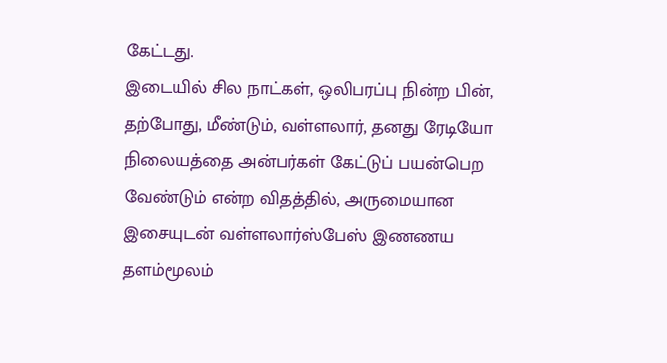கேட்டது.
இடையில் சில நாட்கள், ஒலிபரப்பு நின்ற பின், தற்போது, மீண்டும், வள்ளலார், தனது ரேடியோ நிலையத்தை அன்பர்கள் கேட்டுப் பயன்பெற வேண்டும் என்ற விதத்தில், அருமையான இசையுடன் வள்ளலார்ஸ்பேஸ் இணணய தளம்மூலம்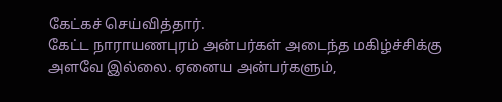கேட்கச் செய்வித்தார்.
கேட்ட நாராயணபுரம் அன்பர்கள் அடைந்த மகிழ்ச்சிக்கு அளவே இல்லை. ஏனைய அன்பர்களும்,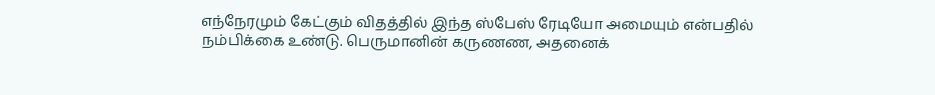எந்நேரமும் கேட்கும் விதத்தில் இந்த ஸ்பேஸ் ரேடியோ அமையும் என்பதில் நம்பிக்கை உண்டு. பெருமானின் கருணண, அதனைக்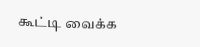கூட்டி வைக்க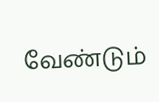வேண்டும்